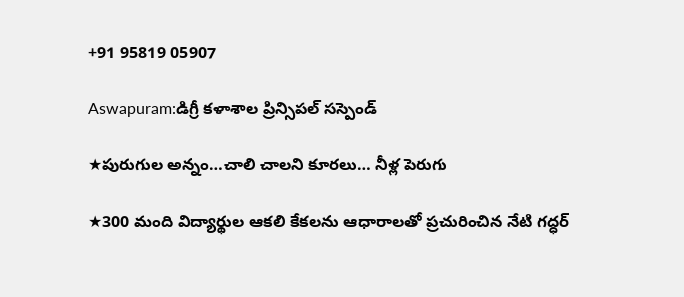+91 95819 05907

Aswapuram:డిగ్రీ కళాశాల ప్రిన్సిపల్ సస్పెండ్

★పురుగుల అన్నం…చాలి చాలని కూరలు… నీళ్ల పెరుగు

★300 మంది విద్యార్థుల ఆకలి కేకలను ఆధారాలతో ప్రచురించిన నేటి గద్ధర్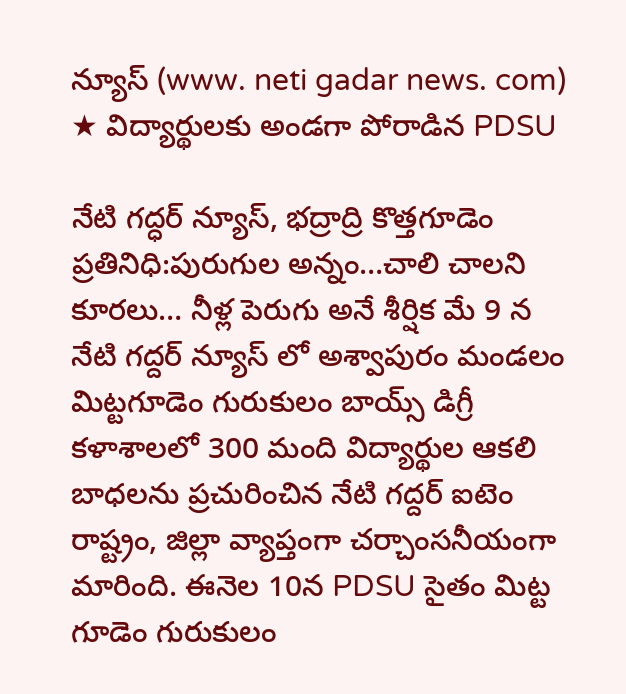న్యూస్ (www. neti gadar news. com)
★ విద్యార్థులకు అండగా పోరాడిన PDSU

నేటి గద్ధర్ న్యూస్, భద్రాద్రి కొత్తగూడెం ప్రతినిధి:పురుగుల అన్నం…చాలి చాలని కూరలు… నీళ్ల పెరుగు అనే శీర్షిక మే 9 న నేటి గద్దర్ న్యూస్ లో అశ్వాపురం మండలం మిట్టగూడెం గురుకులం బాయ్స్ డిగ్రీ కళాశాలలో 300 మంది విద్యార్థుల ఆకలి బాధలను ప్రచురించిన నేటి గద్దర్ ఐటెం రాష్ట్రం, జిల్లా వ్యాప్తంగా చర్చాంసనీయంగా మారింది. ఈనెల 10న PDSU సైతం మిట్ట గూడెం గురుకులం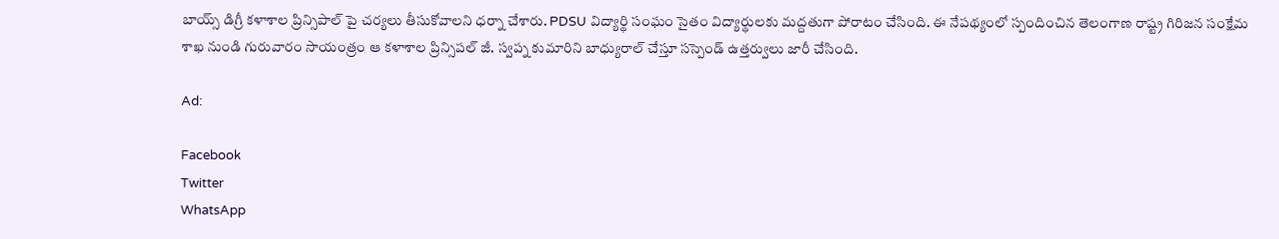బాయ్స్ డిగ్రీ కళాశాల ప్రిన్సిపాల్ పై చర్యలు తీసుకోవాలని ధర్నా చేశారు. PDSU విద్యార్థి సంఘం సైతం విద్యార్థులకు మద్దతుగా పోరాటం చేసింది. ఈ నేపథ్యంలో స్పందించిన తెలంగాణ రాష్ట్ర గిరిజన సంక్షేమ శాఖ నుండి గురువారం సాయంత్రం ఆ కళాశాల ప్రిన్సిపల్ జీ. స్వప్న కుమారిని బాధ్యురాల్ చేస్తూ సస్పెండ్ ఉత్తర్వులు జారీ చేసింది.

Ad:

Facebook
Twitter
WhatsApp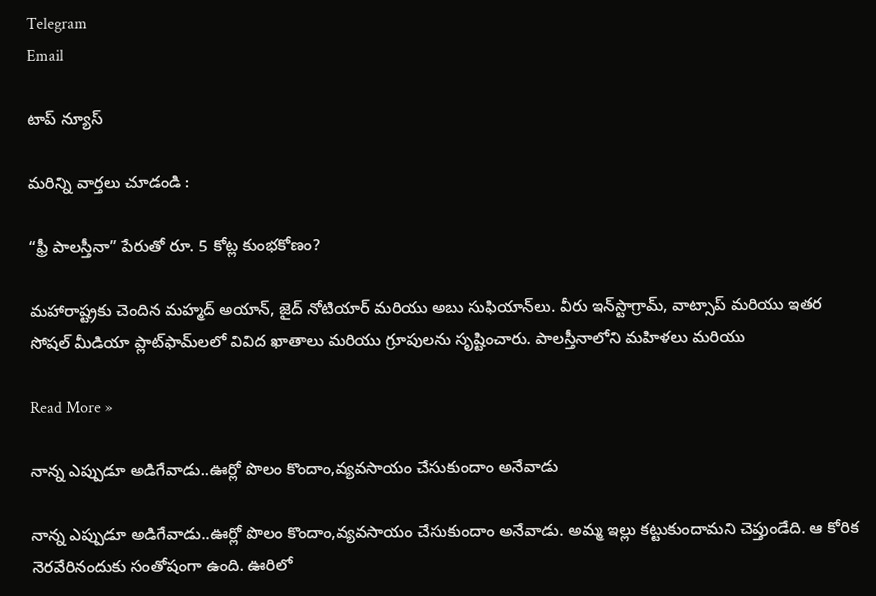Telegram
Email

టాప్ న్యూస్

మరిన్ని వార్తలు చూడండి :

“ఫ్రీ పాలస్తీనా” పేరుతో రూ. 5 కోట్ల కుంభకోణం?

మహారాష్ట్రకు చెందిన మహ్మద్ అయాన్, జైద్ నోటియార్ మరియు అబు సుఫియాన్‌లు. వీరు ఇన్‌స్టాగ్రామ్, వాట్సాప్ మరియు ఇతర సోషల్ మీడియా ప్లాట్‌ఫామ్‌లలో వివిద ఖాతాలు మరియు గ్రూపులను సృష్టించారు. పాలస్తీనాలోని మహిళలు మరియు

Read More »

నాన్న ఎప్పుడూ అడిగేవాడు..ఊర్లో పొలం కొందాం,వ్యవసాయం చేసుకుందాం అనేవాడు

నాన్న ఎప్పుడూ అడిగేవాడు..ఊర్లో పొలం కొందాం,వ్యవసాయం చేసుకుందాం అనేవాడు. అమ్మ ఇల్లు కట్టుకుందామని చెప్తుండేది. ఆ కోరిక నెరవేరినందుకు సంతోషంగా ఉంది. ఊరిలో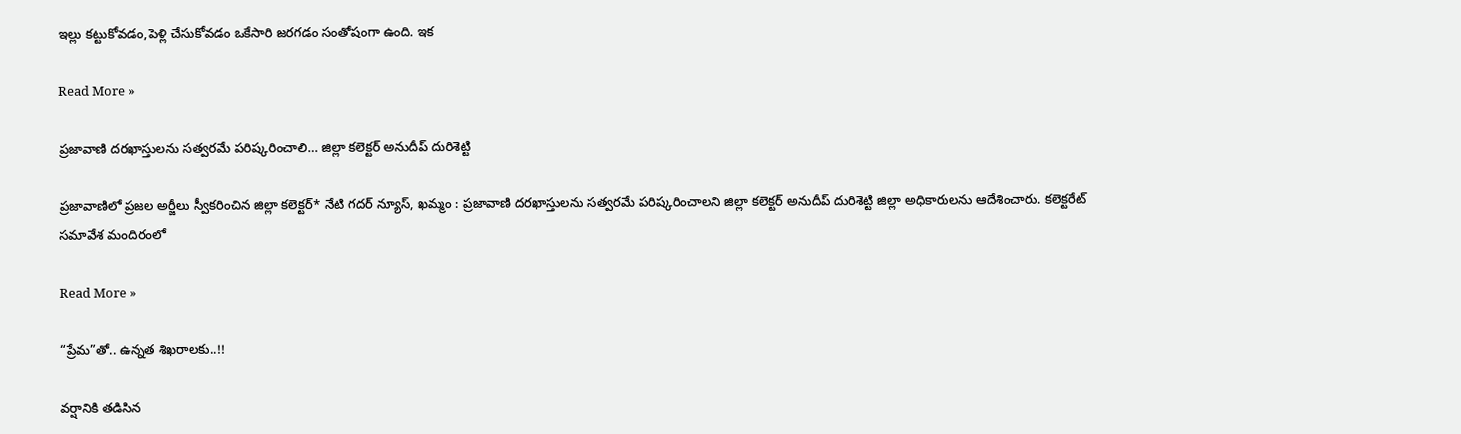ఇల్లు కట్టుకోవడం,పెళ్లి చేసుకోవడం ఒకేసారి జరగడం సంతోషంగా ఉంది. ఇక

Read More »

ప్రజావాణి దరఖాస్తులను సత్వరమే పరిష్కరించాలి… జిల్లా కలెక్టర్ అనుదీప్ దురిశెట్టి

ప్రజావాణిలో ప్రజల అర్జీలు స్వీకరించిన జిల్లా కలెక్టర్* నేటి గదర్ న్యూస్, ఖమ్మం : ప్రజావాణి దరఖాస్తులను సత్వరమే పరిష్కరించాలని జిల్లా కలెక్టర్ అనుదీప్ దురిశెట్టి జిల్లా అధికారులను ఆదేశించారు. కలెక్టరేట్ సమావేశ మందిరంలో

Read More »

“ప్రేమ”తో.. ఉన్నత శిఖరాలకు..!!

వర్షానికి తడిసిన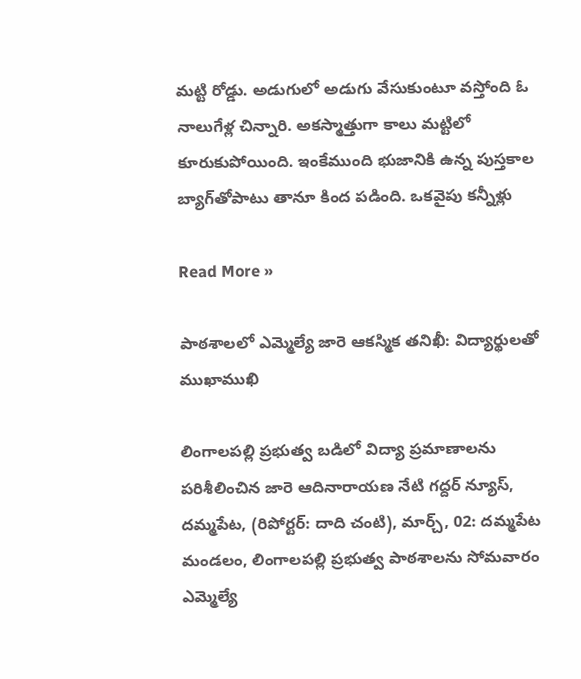మట్టి రోడ్డు. అడుగులో అడుగు వేసుకుంటూ వస్తోంది ఓ నాలుగేళ్ల చిన్నారి. అకస్మాత్తుగా కాలు మట్టిలో కూరుకుపోయింది. ఇంకేముంది భుజానికి ఉన్న పుస్తకాల బ్యాగ్‌తోపాటు తానూ కింద పడింది. ఒకవైపు కన్నీళ్లు

Read More »

పాఠశాలలో ఎమ్మెల్యే జారె ఆకస్మిక తనిఖీ: విద్యార్థులతో ముఖాముఖి

లింగాలపల్లి ప్రభుత్వ బడిలో విద్యా ప్రమాణాలను పరిశీలించిన జారె ఆదినారాయణ నేటి గద్దర్ న్యూస్, దమ్మపేట, (రిపోర్టర్: దాది చంటి), మార్చ్, 02: దమ్మపేట మండలం, లింగాలపల్లి ప్రభుత్వ పాఠశాలను సోమవారం ఎమ్మెల్యే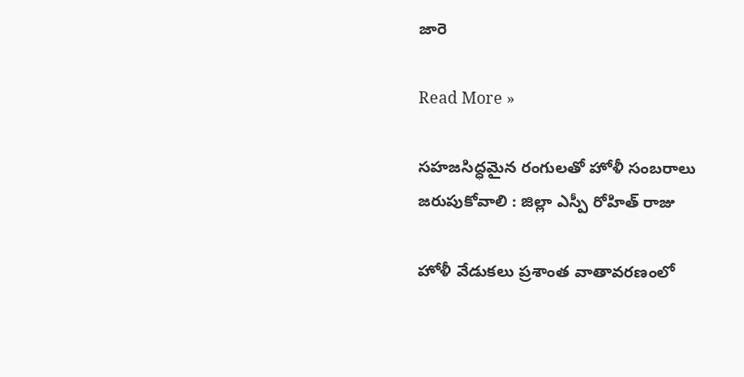జారె

Read More »

సహజసిద్ధమైన రంగులతో హోళీ సంబరాలు జరుపుకోవాలి : జిల్లా ఎస్పీ రోహిత్ రాజు

హోళీ వేడుకలు ప్రశాంత వాతావరణంలో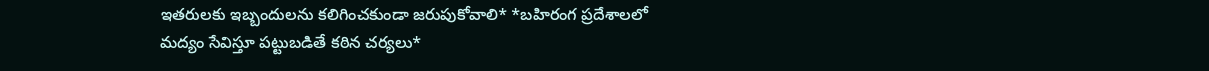ఇతరులకు ఇబ్బందులను కలిగించకుండా జరుపుకోవాలి* *బహిరంగ ప్రదేశాలలో మద్యం సేవిస్తూ పట్టుబడితే కఠిన చర్యలు*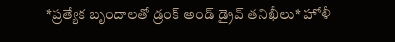*ప్రత్యేక బృందాలతో డ్రంక్ అండ్ డ్రైవ్ తనిఖీలు* హోళీ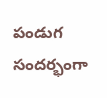పండుగ సందర్భంగా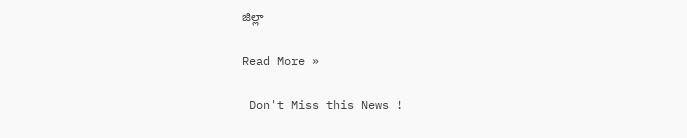జిల్లా

Read More »

 Don't Miss this News !